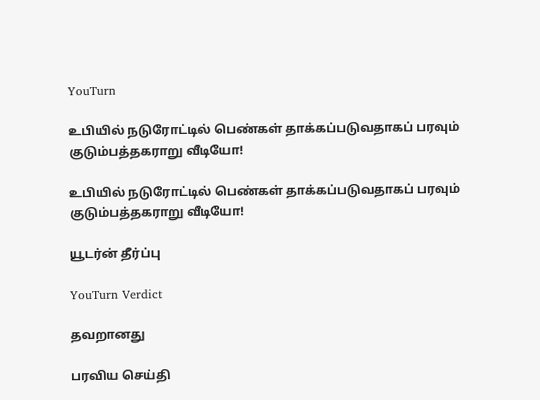YouTurn

உபியில் நடுரோட்டில் பெண்கள் தாக்கப்படுவதாகப் பரவும் குடும்பத்தகராறு வீடியோ!

உபியில் நடுரோட்டில் பெண்கள் தாக்கப்படுவதாகப் பரவும் குடும்பத்தகராறு வீடியோ!

யூடர்ன் தீர்ப்பு

YouTurn Verdict

தவறானது

பரவிய செய்தி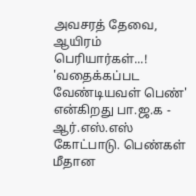அவசரத் தேவை, ஆயிரம் பெரியார்கள்...! 'வதைக்கப்பட வேண்டியவள் பெண்' என்கிறது பா.ஜ.க - ஆர்.எஸ்.எஸ் கோட்பாடு. பெண்கள் மீதான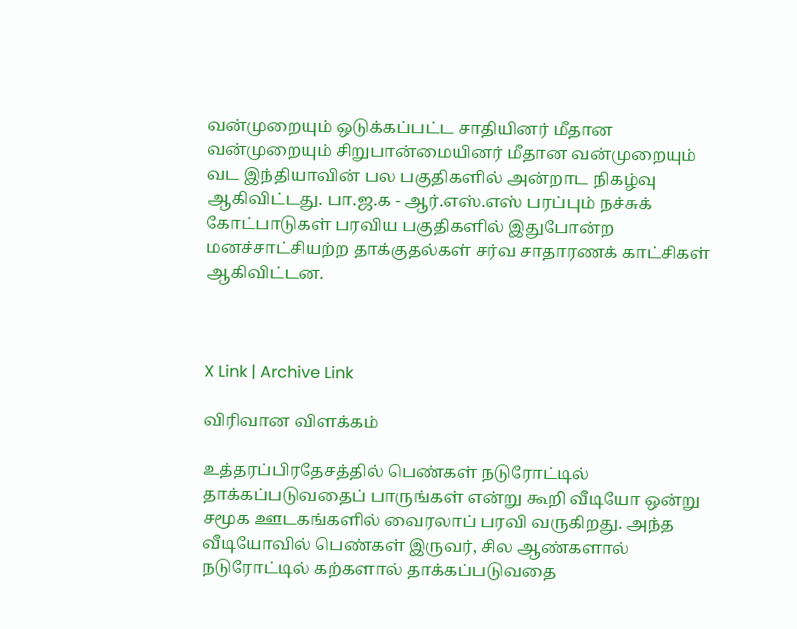வன்முறையும் ஒடுக்கப்பட்ட சாதியினர் மீதான வன்முறையும் சிறுபான்மையினர் மீதான வன்முறையும் வட இந்தியாவின் பல பகுதிகளில் அன்றாட நிகழ்வு ஆகிவிட்டது. பா.ஜ.க - ஆர்.எஸ்.எஸ் பரப்பும் நச்சுக் கோட்பாடுகள் பரவிய பகுதிகளில் இதுபோன்ற மனச்சாட்சியற்ற தாக்குதல்கள் சர்வ சாதாரணக் காட்சிகள் ஆகிவிட்டன.



X Link | Archive Link

விரிவான விளக்கம்

உத்தரப்பிரதேசத்தில் பெண்கள் நடுரோட்டில் தாக்கப்படுவதைப் பாருங்கள் என்று கூறி வீடியோ ஒன்று சமூக ஊடகங்களில் வைரலாப் பரவி வருகிறது. அந்த வீடியோவில் பெண்கள் இருவர், சில ஆண்களால் நடுரோட்டில் கற்களால் தாக்கப்படுவதை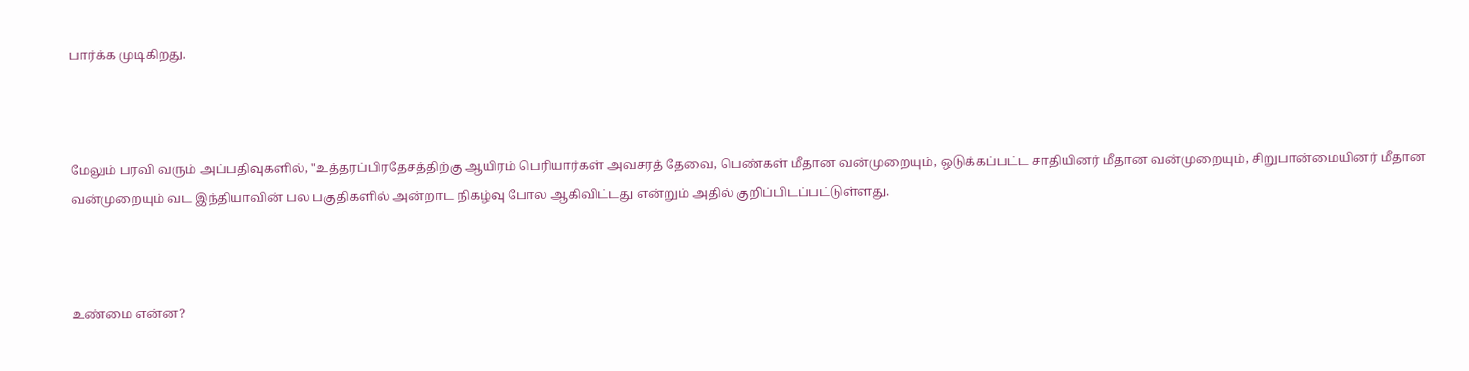பார்க்க முடிகிறது.



மேலும் பரவி வரும் அப்பதிவுகளில், "உத்தரப்பிரதேசத்திற்கு ஆயிரம் பெரியார்கள் அவசரத் தேவை, பெண்கள் மீதான வன்முறையும், ஒடுக்கப்பட்ட சாதியினர் மீதான வன்முறையும், சிறுபான்மையினர் மீதான வன்முறையும் வட இந்தியாவின் பல பகுதிகளில் அன்றாட நிகழ்வு போல ஆகிவிட்டது என்றும் அதில் குறிப்பிடப்பட்டுள்ளது.



உண்மை என்ன?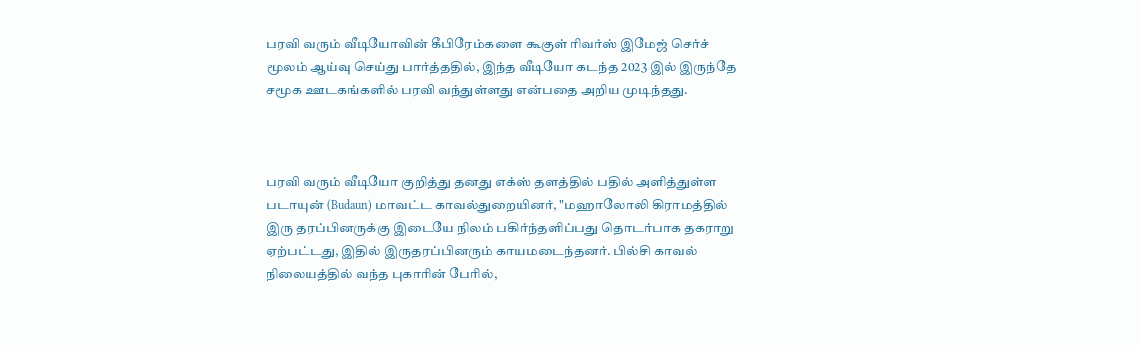பரவி வரும் வீடியோவின் கீபிரேம்களை கூகுள் ரிவர்ஸ் இமேஜ் செர்ச் மூலம் ஆய்வு செய்து பார்த்ததில், இந்த வீடியோ கடந்த 2023 இல் இருந்தே சமூக ஊடகங்களில் பரவி வந்துள்ளது என்பதை அறிய முடிந்தது.



பரவி வரும் வீடியோ குறித்து தனது எக்ஸ் தளத்தில் பதில் அளித்துள்ள படாயுன் (Budaun) மாவட்ட காவல்துறையினர், "மஹாலோலி கிராமத்தில் இரு தரப்பினருக்கு இடையே நிலம் பகிர்ந்தளிப்பது தொடர்பாக தகராறு ஏற்பட்டது, இதில் இருதரப்பினரும் காயமடைந்தனர். பில்சி காவல் நிலையத்தில் வந்த புகாரின் பேரில்,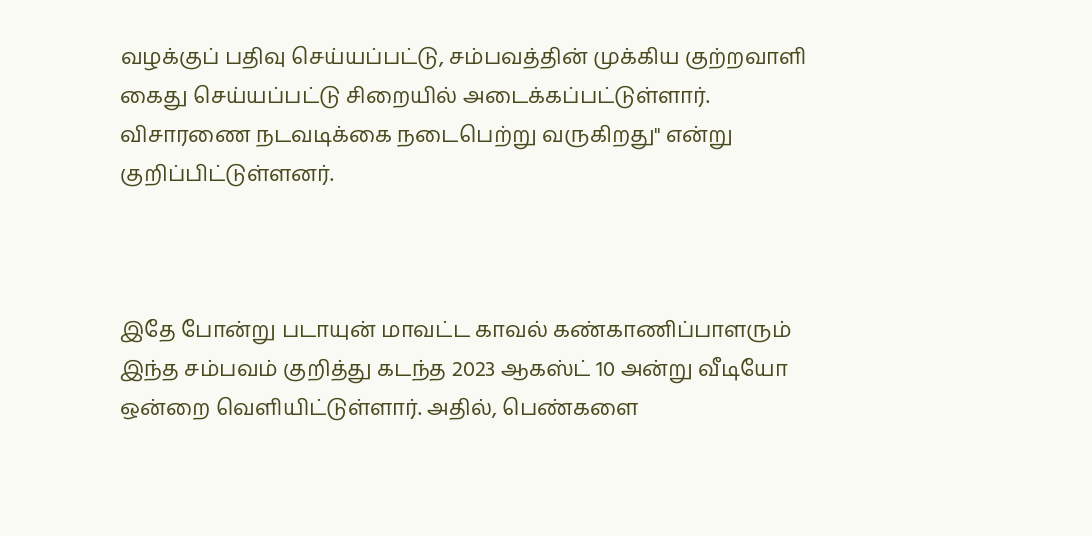வழக்குப் பதிவு செய்யப்பட்டு, சம்பவத்தின் முக்கிய குற்றவாளி கைது செய்யப்பட்டு சிறையில் அடைக்கப்பட்டுள்ளார். விசாரணை நடவடிக்கை நடைபெற்று வருகிறது" என்று குறிப்பிட்டுள்ளனர்.



இதே போன்று படாயுன் மாவட்ட காவல் கண்காணிப்பாளரும் இந்த சம்பவம் குறித்து கடந்த 2023 ஆகஸ்ட் 10 அன்று வீடியோ ஒன்றை வெளியிட்டுள்ளார். அதில், பெண்களை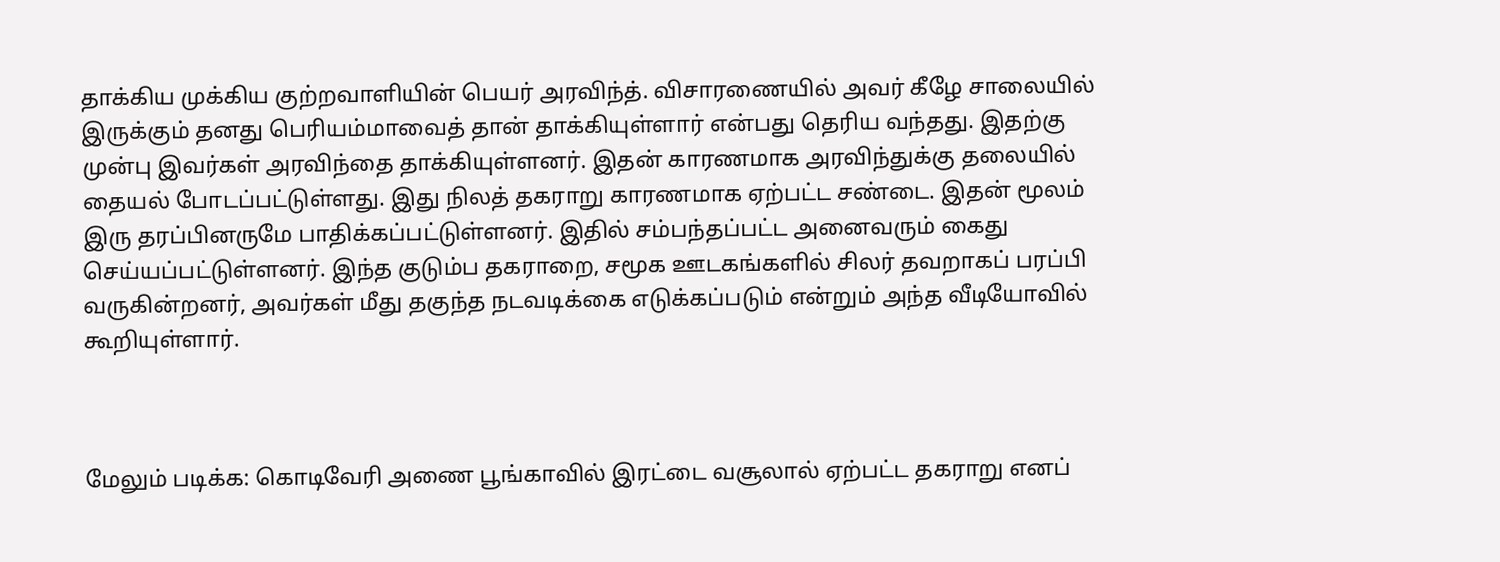தாக்கிய முக்கிய குற்றவாளியின் பெயர் அரவிந்த். விசாரணையில் அவர் கீழே சாலையில் இருக்கும் தனது பெரியம்மாவைத் தான் தாக்கியுள்ளார் என்பது தெரிய வந்தது. இதற்கு முன்பு இவர்கள் அரவிந்தை தாக்கியுள்ளனர். இதன் காரணமாக அரவிந்துக்கு தலையில் தையல் போடப்பட்டுள்ளது. இது நிலத் தகராறு காரணமாக ஏற்பட்ட சண்டை. இதன் மூலம் இரு தரப்பினருமே பாதிக்கப்பட்டுள்ளனர். இதில் சம்பந்தப்பட்ட அனைவரும் கைது செய்யப்பட்டுள்ளனர். இந்த குடும்ப தகராறை, சமூக ஊடகங்களில் சிலர் தவறாகப் பரப்பி வருகின்றனர், அவர்கள் மீது தகுந்த நடவடிக்கை எடுக்கப்படும் என்றும் அந்த வீடியோவில் கூறியுள்ளார்.



மேலும் படிக்க: கொடிவேரி அணை பூங்காவில் இரட்டை வசூலால் ஏற்பட்ட தகராறு எனப்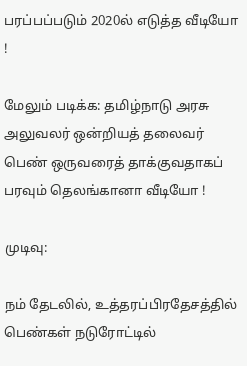பரப்பப்படும் 2020ல் எடுத்த வீடியோ !

மேலும் படிக்க: தமிழ்நாடு அரசு அலுவலர் ஒன்றியத் தலைவர் பெண் ஒருவரைத் தாக்குவதாகப் பரவும் தெலங்கானா வீடியோ !

முடிவு:

நம் தேடலில், உத்தரப்பிரதேசத்தில் பெண்கள் நடுரோட்டில்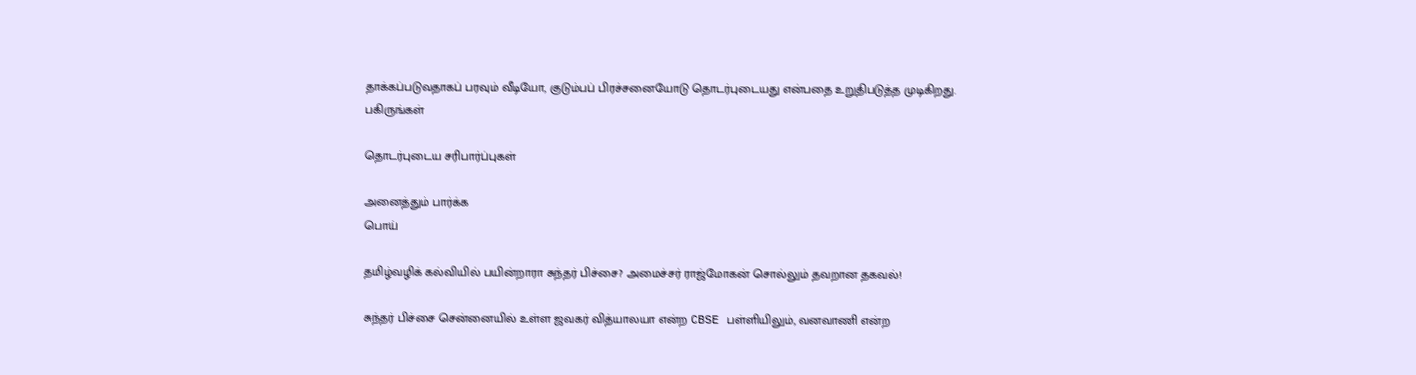தாக்கப்படுவதாகப் பரவும் வீடியோ, குடும்பப் பிரச்சனையோடு தொடர்புடையது என்பதை உறுதிபடுத்த முடிகிறது.
பகிருங்கள்

தொடர்புடைய சரிபார்ப்புகள்

அனைத்தும் பார்க்க
பொய்

தமிழ்வழிக் கல்வியில் பயின்றாரா சுந்தர் பிச்சை? அமைச்சர் ராஜ்மோகன் சொல்லும் தவறான தகவல்!

சுந்தர் பிச்சை சென்னையில் உள்ள ஜவகர் வித்யாலயா என்ற CBSE பள்ளியிலும், வனவாணி என்ற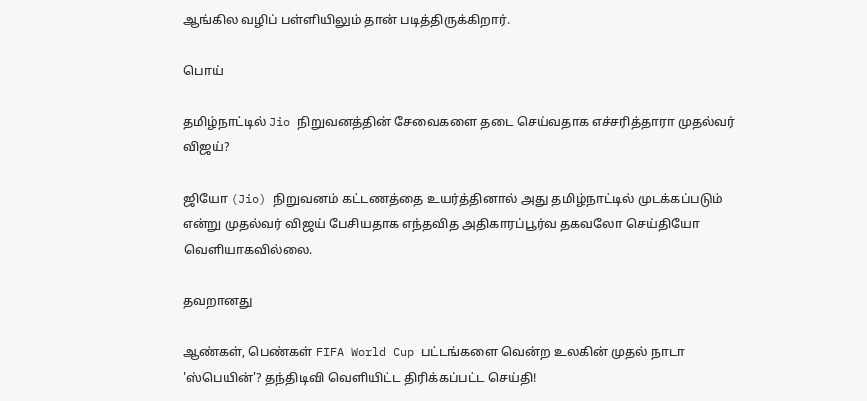ஆங்கில வழிப் பள்ளியிலும் தான் படித்திருக்கிறார்.

பொய்

தமிழ்நாட்டில் Jio நிறுவனத்தின் சேவைகளை தடை செய்வதாக எச்சரித்தாரா முதல்வர் விஜய்?

ஜியோ (Jio) நிறுவனம் கட்டணத்தை உயர்த்தினால் அது தமிழ்நாட்டில் முடக்கப்படும் என்று முதல்வர் விஜய் பேசியதாக எந்தவித அதிகாரப்பூர்வ தகவலோ செய்தியோ வெளியாகவில்லை.

தவறானது

ஆண்கள், பெண்கள் FIFA World Cup பட்டங்களை வென்ற உலகின் முதல் நாடா 'ஸ்பெயின்'? தந்திடிவி வெளியிட்ட திரிக்கப்பட்ட செய்தி!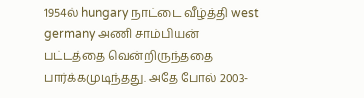1954ல் hungary நாட்டை வீழ்த்தி west germany அணி சாம்பியன் பட்டத்தை வென்றிருந்ததை பார்க்கமுடிந்தது. அதே போல் 2003-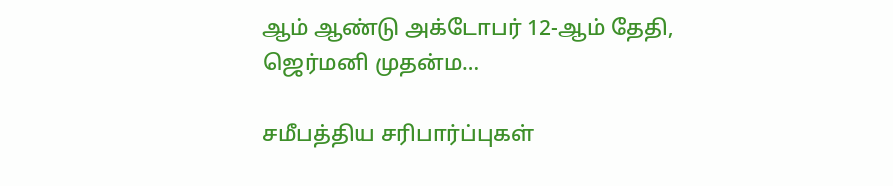ஆம் ஆண்டு அக்டோபர் 12-ஆம் தேதி, ஜெர்மனி முதன்ம…

சமீபத்திய சரிபார்ப்புகள்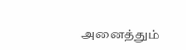அனைத்தும்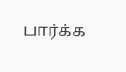பார்க்க